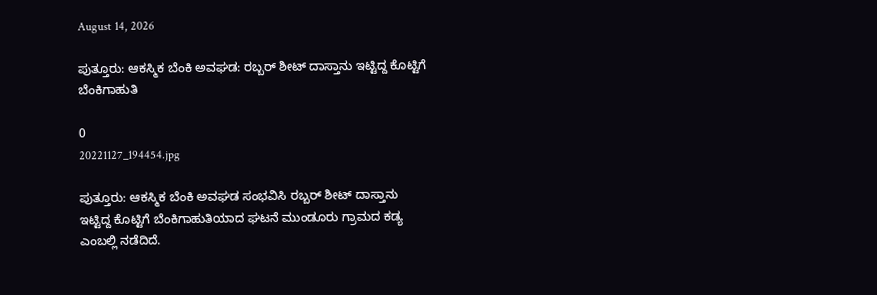August 14, 2026

ಪುತ್ತೂರು: ಆಕಸ್ಮಿಕ ಬೆಂಕಿ ಅವಘಡ: ರಬ್ಬರ್ ಶೀಟ್ ದಾಸ್ತಾನು ಇಟ್ಟಿದ್ದ ಕೊಟ್ಟಿಗೆ ಬೆಂಕಿಗಾಹುತಿ

0
20221127_194454.jpg

ಪುತ್ತೂರು: ಆಕಸ್ಮಿಕ ಬೆಂಕಿ ಅವಘಡ ಸಂಭವಿಸಿ ರಬ್ಬರ್ ಶೀಟ್ ದಾಸ್ತಾನು ಇಟ್ಟಿದ್ದ ಕೊಟ್ಟಿಗೆ ಬೆಂಕಿಗಾಹುತಿಯಾದ ಘಟನೆ ಮುಂಡೂರು ಗ್ರಾಮದ ಕಡ್ಯ ಎಂಬಲ್ಲಿ ನಡೆದಿದೆ.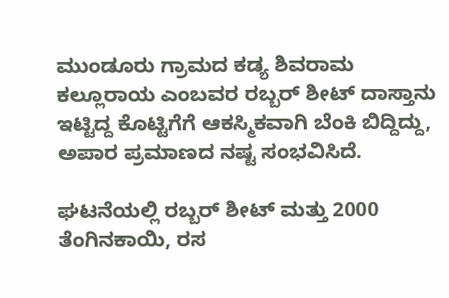ಮುಂಡೂರು ಗ್ರಾಮದ ಕಡ್ಯ ಶಿವರಾಮ ಕಲ್ಲೂರಾಯ ಎಂಬವರ ರಬ್ಬರ್ ಶೀಟ್ ದಾಸ್ತಾನು ಇಟ್ಟಿದ್ದ ಕೊಟ್ಟಿಗೆಗೆ ಆಕಸ್ಮಿಕವಾಗಿ ಬೆಂಕಿ ಬಿದ್ದಿದ್ದು, ಅಪಾರ ಪ್ರಮಾಣದ ನಷ್ಟ ಸಂಭವಿಸಿದೆ.

ಘಟನೆಯಲ್ಲಿ ರಬ್ಬರ್ ಶೀಟ್ ಮತ್ತು 2000 ತೆಂಗಿನಕಾಯಿ, ರಸ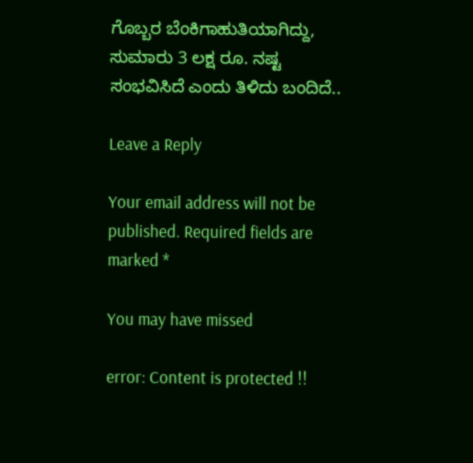ಗೊಬ್ಬರ ಬೆಂಕಿಗಾಹುತಿಯಾಗಿದ್ದು, ಸುಮಾರು 3 ಲಕ್ಷ ರೂ. ನಷ್ಟ ಸಂಭವಿಸಿದೆ ಎಂದು ತಿಳಿದು ಬಂದಿದೆ..

Leave a Reply

Your email address will not be published. Required fields are marked *

You may have missed

error: Content is protected !!